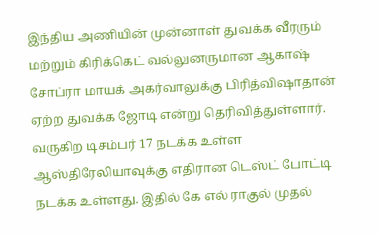இந்திய அணியின் முன்னாள் துவக்க வீரரும் மற்றும் கிரிக்கெட் வல்லுனருமான ஆகாஷ் சோப்ரா மாயக் அகர்வாலுக்கு பிரித்விஷாதான் ஏற்ற துவக்க ஜோடி என்று தெரிவித்துள்ளார்.
வருகிற டிசம்பர் 17 நடக்க உள்ள ஆஸ்திரேலியாவுக்கு எதிரான டெஸ்ட் போட்டி நடக்க உள்ளது. இதில் கே எல் ராகுல் முதல்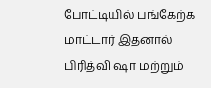போட்டியில் பங்கேற்க மாட்டார் இதனால் பிரித்வி ஷா மற்றும்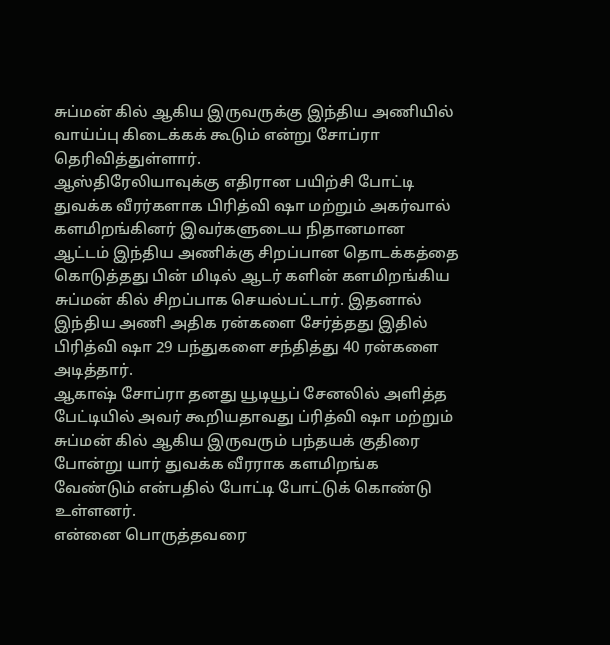சுப்மன் கில் ஆகிய இருவருக்கு இந்திய அணியில் வாய்ப்பு கிடைக்கக் கூடும் என்று சோப்ரா தெரிவித்துள்ளார்.
ஆஸ்திரேலியாவுக்கு எதிரான பயிற்சி போட்டி துவக்க வீரர்களாக பிரித்வி ஷா மற்றும் அகர்வால் களமிறங்கினர் இவர்களுடைய நிதானமான ஆட்டம் இந்திய அணிக்கு சிறப்பான தொடக்கத்தை கொடுத்தது பின் மிடில் ஆடர் களின் களமிறங்கிய சுப்மன் கில் சிறப்பாக செயல்பட்டார். இதனால் இந்திய அணி அதிக ரன்களை சேர்த்தது இதில் பிரித்வி ஷா 29 பந்துகளை சந்தித்து 40 ரன்களை அடித்தார்.
ஆகாஷ் சோப்ரா தனது யூடியூப் சேனலில் அளித்த பேட்டியில் அவர் கூறியதாவது ப்ரித்வி ஷா மற்றும் சுப்மன் கில் ஆகிய இருவரும் பந்தயக் குதிரை போன்று யார் துவக்க வீரராக களமிறங்க வேண்டும் என்பதில் போட்டி போட்டுக் கொண்டு உள்ளனர்.
என்னை பொருத்தவரை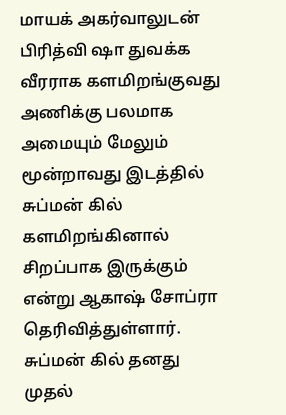மாயக் அகர்வாலுடன் பிரித்வி ஷா துவக்க வீரராக களமிறங்குவது அணிக்கு பலமாக அமையும் மேலும் மூன்றாவது இடத்தில் சுப்மன் கில் களமிறங்கினால் சிறப்பாக இருக்கும் என்று ஆகாஷ் சோப்ரா தெரிவித்துள்ளார். சுப்மன் கில் தனது முதல்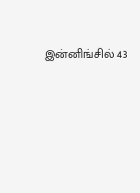இன்னிங்சில் 43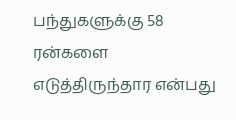பந்துகளுக்கு 58 ரன்களை எடுத்திருந்தார என்பது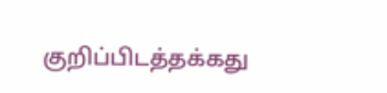குறிப்பிடத்தக்கது